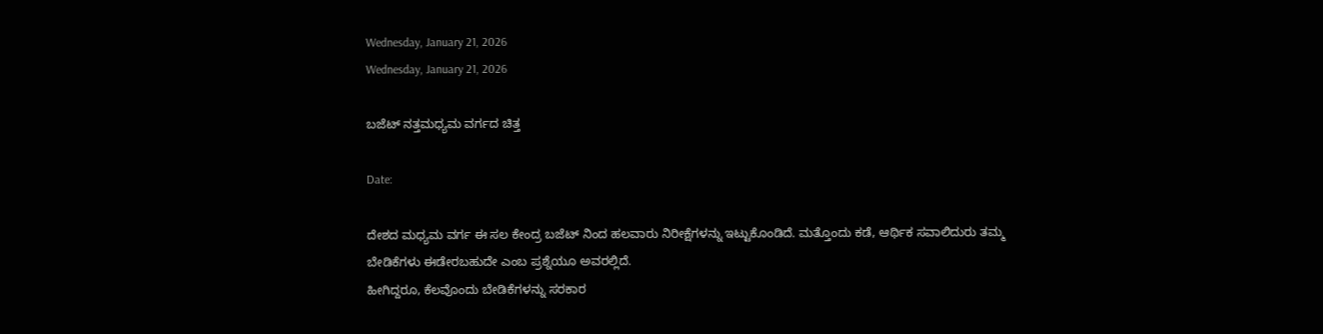Wednesday, January 21, 2026
Wednesday, January 21, 2026

ಬಜೆಟ್ ನತ್ತಮಧ್ಯಮ ವರ್ಗದ ಚಿತ್ತ

Date:

ದೇಶದ ಮಧ್ಯಮ ವರ್ಗ ಈ ಸಲ ಕೇಂದ್ರ ಬಜೆಟ್ ನಿಂದ ಹಲವಾರು ನಿರೀಕ್ಷೆಗಳನ್ನು ಇಟ್ಟುಕೊಂಡಿದೆ. ಮತ್ತೊಂದು ಕಡೆ, ಆರ್ಥಿಕ ಸವಾಲಿದುರು ತಮ್ಮ ಬೇಡಿಕೆಗಳು ಈಡೇರಬಹುದೇ ಎಂಬ ಪ್ರಶ್ನೆಯೂ ಅವರಲ್ಲಿದೆ.
ಹೀಗಿದ್ದರೂ, ಕೆಲವೊಂದು ಬೇಡಿಕೆಗಳನ್ನು ಸರಕಾರ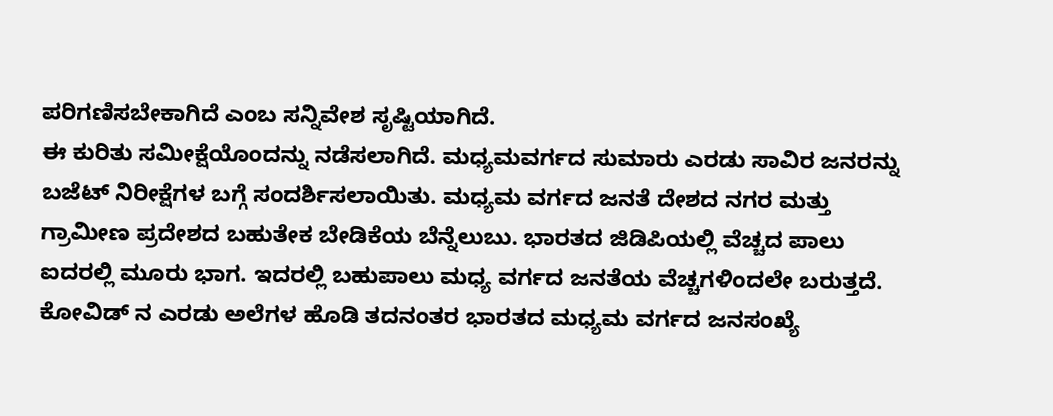ಪರಿಗಣಿಸಬೇಕಾಗಿದೆ ಎಂಬ ಸನ್ನಿವೇಶ ಸೃಷ್ಟಿಯಾಗಿದೆ.
ಈ ಕುರಿತು ಸಮೀಕ್ಷೆಯೊಂದನ್ನು ನಡೆಸಲಾಗಿದೆ. ಮಧ್ಯಮವರ್ಗದ ಸುಮಾರು ಎರಡು ಸಾವಿರ ಜನರನ್ನು ಬಜೆಟ್ ನಿರೀಕ್ಷೆಗಳ ಬಗ್ಗೆ ಸಂದರ್ಶಿಸಲಾಯಿತು. ಮಧ್ಯಮ ವರ್ಗದ ಜನತೆ ದೇಶದ ನಗರ ಮತ್ತು ಗ್ರಾಮೀಣ ಪ್ರದೇಶದ ಬಹುತೇಕ ಬೇಡಿಕೆಯ ಬೆನ್ನೆಲುಬು. ಭಾರತದ ಜಿಡಿಪಿಯಲ್ಲಿ ವೆಚ್ಚದ ಪಾಲು ಐದರಲ್ಲಿ ಮೂರು ಭಾಗ. ಇದರಲ್ಲಿ ಬಹುಪಾಲು ಮಧ್ಯ ವರ್ಗದ ಜನತೆಯ ವೆಚ್ಚಗಳಿಂದಲೇ ಬರುತ್ತದೆ.
ಕೋವಿಡ್ ನ ಎರಡು ಅಲೆಗಳ ಹೊಡಿ ತದನಂತರ ಭಾರತದ ಮಧ್ಯಮ ವರ್ಗದ ಜನಸಂಖ್ಯೆ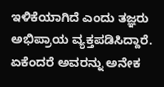ಇಳಿಕೆಯಾಗಿದೆ ಎಂದು ತಜ್ಞರು ಅಭಿಪ್ರಾಯ ವ್ಯಕ್ತಪಡಿಸಿದ್ದಾರೆ. ಏಕೆಂದರೆ ಅವರನ್ನು ಅನೇಕ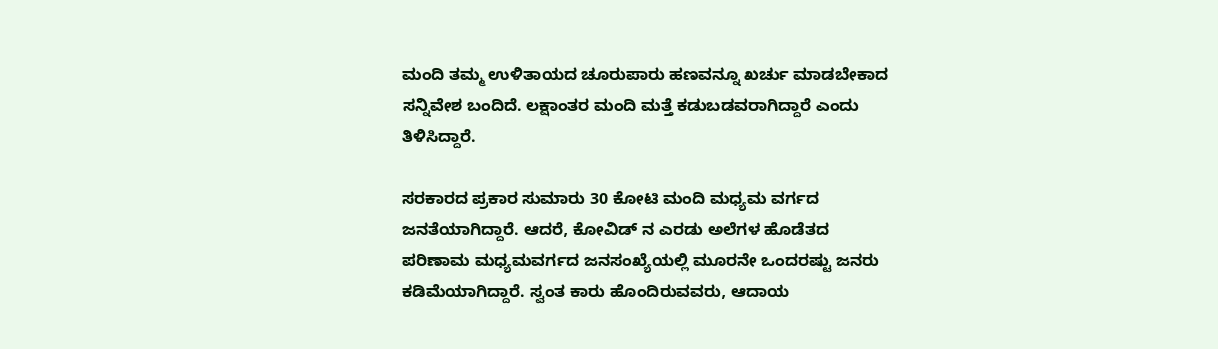ಮಂದಿ ತಮ್ಮ ಉಳಿತಾಯದ ಚೂರುಪಾರು ಹಣವನ್ನೂ ಖರ್ಚು ಮಾಡಬೇಕಾದ ಸನ್ನಿವೇಶ ಬಂದಿದೆ. ಲಕ್ಷಾಂತರ ಮಂದಿ ಮತ್ತೆ ಕಡುಬಡವರಾಗಿದ್ದಾರೆ ಎಂದು ತಿಳಿಸಿದ್ದಾರೆ.

ಸರಕಾರದ ಪ್ರಕಾರ ಸುಮಾರು 30 ಕೋಟಿ ಮಂದಿ ಮಧ್ಯಮ ವರ್ಗದ ಜನತೆಯಾಗಿದ್ದಾರೆ. ಆದರೆ, ಕೋವಿಡ್ ನ ಎರಡು ಅಲೆಗಳ ಹೊಡೆತದ ಪರಿಣಾಮ ಮಧ್ಯಮವರ್ಗದ ಜನಸಂಖ್ಯೆಯಲ್ಲಿ ಮೂರನೇ ಒಂದರಷ್ಟು ಜನರು ಕಡಿಮೆಯಾಗಿದ್ದಾರೆ. ಸ್ವಂತ ಕಾರು ಹೊಂದಿರುವವರು, ಆದಾಯ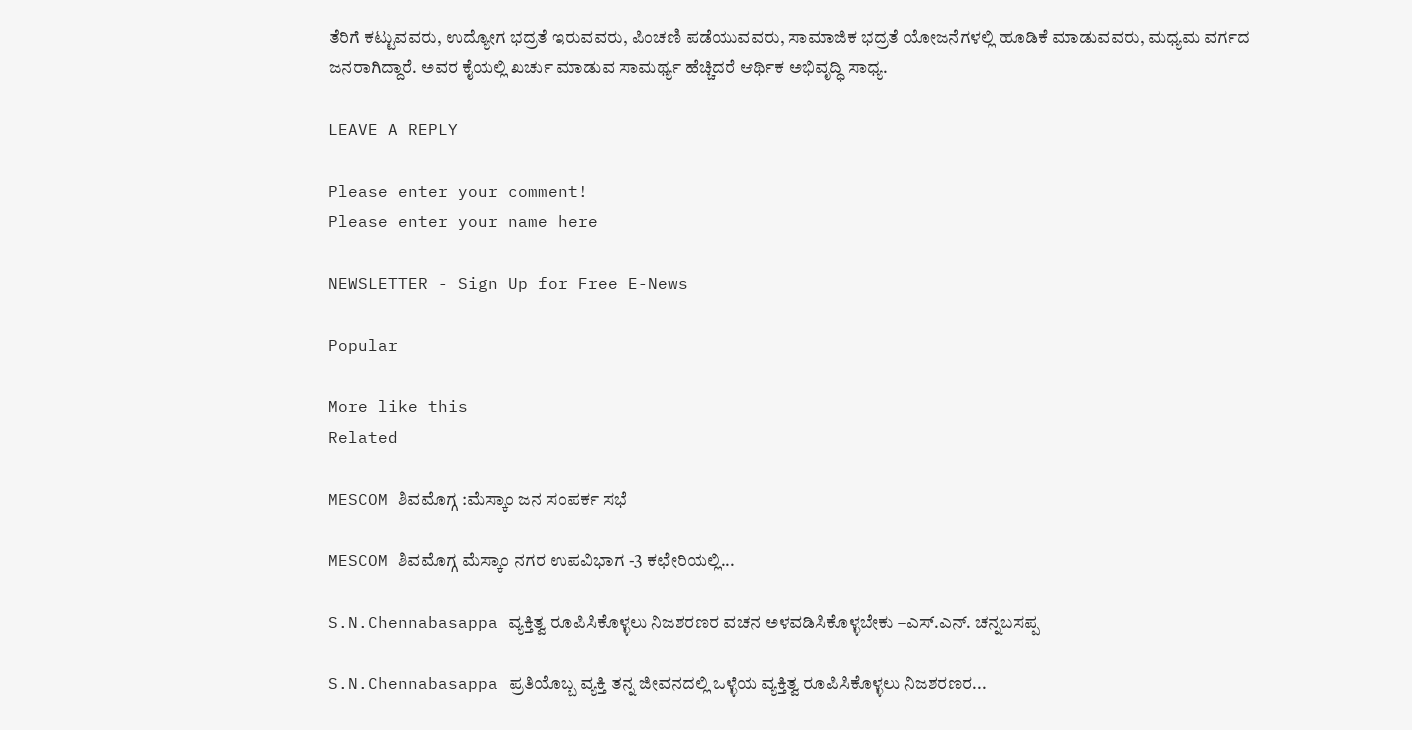ತೆರಿಗೆ ಕಟ್ಟುವವರು, ಉದ್ಯೋಗ ಭದ್ರತೆ ಇರುವವರು, ಪಿಂಚಣಿ ಪಡೆಯುವವರು, ಸಾಮಾಜಿಕ ಭದ್ರತೆ ಯೋಜನೆಗಳಲ್ಲಿ ಹೂಡಿಕೆ ಮಾಡುವವರು, ಮಧ್ಯಮ ವರ್ಗದ ಜನರಾಗಿದ್ದಾರೆ. ಅವರ ಕೈಯಲ್ಲಿ ಖರ್ಚು ಮಾಡುವ ಸಾಮರ್ಥ್ಯ ಹೆಚ್ಚಿದರೆ ಆರ್ಥಿಕ ಅಭಿವೃದ್ಧಿ ಸಾಧ್ಯ.

LEAVE A REPLY

Please enter your comment!
Please enter your name here

NEWSLETTER - Sign Up for Free E-News

Popular

More like this
Related

MESCOM ಶಿವಮೊಗ್ಗ :ಮೆಸ್ಕಾಂ ಜನ ಸಂಪರ್ಕ ಸಭೆ

MESCOM ಶಿವಮೊಗ್ಗ ಮೆಸ್ಕಾಂ ನಗರ ಉಪವಿಭಾಗ -3 ಕಛೇರಿಯಲ್ಲಿ...

S.N.Chennabasappa ವ್ಯಕ್ತಿತ್ವ ರೂಪಿಸಿಕೊಳ್ಳಲು ನಿಜಶರಣರ ವಚನ ಅಳವಡಿಸಿಕೊಳ್ಳಬೇಕು –ಎಸ್.ಎನ್. ಚನ್ನಬಸಪ್ಪ

S.N.Chennabasappa ಪ್ರತಿಯೊಬ್ಬ ವ್ಯಕ್ತಿ ತನ್ನ ಜೀವನದಲ್ಲಿ ಒಳ್ಳೆಯ ವ್ಯಕ್ತಿತ್ವ ರೂಪಿಸಿಕೊಳ್ಳಲು ನಿಜಶರಣರ...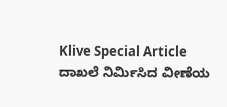Klive Special Article ದಾಖಲೆ ನಿರ್ಮಿಸಿದ ವೀಣೆಯ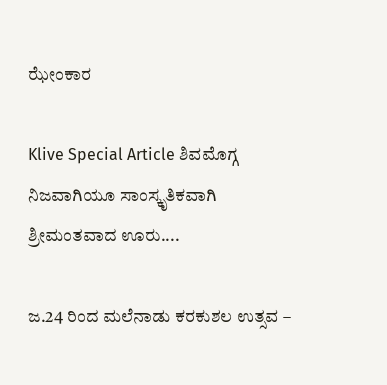ಝೇಂಕಾರ

Klive Special Article ಶಿವಮೊಗ್ಗ ನಿಜವಾಗಿಯೂ ಸಾಂಸ್ಕೃತಿಕವಾಗಿ ಶ್ರೀಮಂತವಾದ ಊರು....

ಜ.24 ರಿಂದ ಮಲೆನಾಡು ಕರಕುಶಲ ಉತ್ಸವ –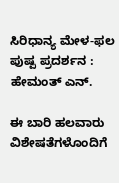ಸಿರಿಧಾನ್ಯ ಮೇಳ-ಫಲ ಪುಷ್ಪ ಪ್ರದರ್ಶನ : ಹೇಮಂತ್ ಎನ್.

ಈ ಬಾರಿ ಹಲವಾರು ವಿಶೇಷತೆಗಳೊಂದಿಗೆ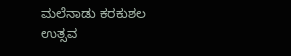ಮಲೆನಾಡು ಕರಕುಶಲ ಉತ್ಸವ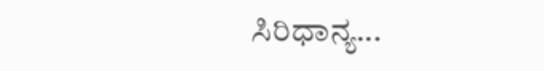ಸಿರಿಧಾನ್ಯ...